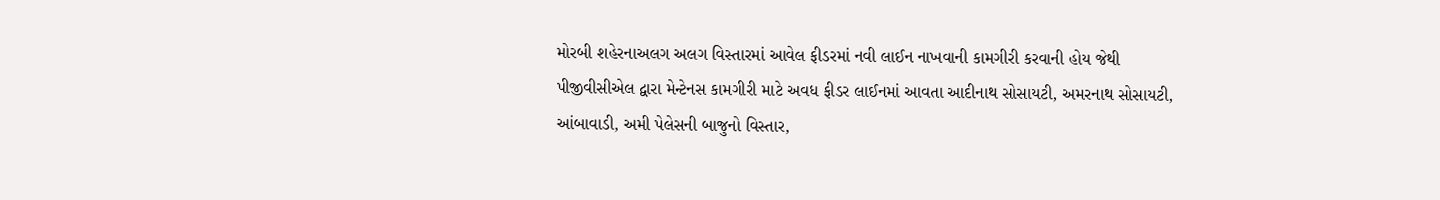મોરબી શહેરનાઅલગ અલગ વિસ્તારમાં આવેલ ફીડરમાં નવી લાઈન નાખવાની કામગીરી કરવાની હોય જેથી પીજીવીસીએલ દ્વારા મેન્ટેનસ કામગીરી માટે અવધ ફીડર લાઈનમાં આવતા આદીનાથ સોસાયટી, અમરનાથ સોસાયટી, આંબાવાડી, અમી પેલેસની બાજુનો વિસ્તાર,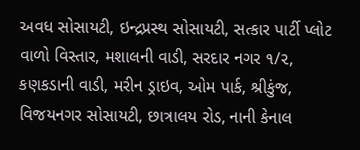અવધ સોસાયટી, ઇન્દ્રપ્રસ્થ સોસાયટી, સત્કાર પાર્ટી પ્લોટ વાળો વિસ્તાર, મશાલની વાડી, સરદાર નગર ૧/૨, કણકડાની વાડી, મરીન ડ્રાઇવ, ઓમ પાર્ક, શ્રીકુંજ, વિજયનગર સોસાયટી, છાત્રાલય રોડ, નાની કેનાલ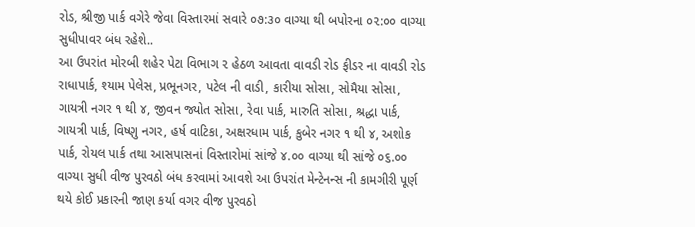રોડ, શ્રીજી પાર્ક વગેરે જેવા વિસ્તારમાં સવારે ૦૭:૩૦ વાગ્યા થી બપોરના ૦૨:૦૦ વાગ્યા સુધીપાવર બંધ રહેશે..
આ ઉપરાંત મોરબી શહેર પેટા વિભાગ ૨ હેઠળ આવતા વાવડી રોડ ફીડર ના વાવડી રોડ રાધાપાર્ક, શ્યામ પેલેસ, પ્રભૂનગર, પટેલ ની વાડી, કારીયા સોસા, સોમૈયા સોસા, ગાયત્રી નગર ૧ થી ૪, જીવન જ્યોત સોસા, રેવા પાર્ક, મારુતિ સોસા, શ્રદ્ધા પાર્ક, ગાયત્રી પાર્ક, વિષ્ણુ નગર, હર્ષ વાટિકા, અક્ષરધામ પાર્ક, કુબેર નગર ૧ થી ૪, અશોક પાર્ક, રોયલ પાર્ક તથા આસપાસનાં વિસ્તારોમાં સાંજે ૪.૦૦ વાગ્યા થી સાંજે ૦૬.૦૦ વાગ્યા સુધી વીજ પુરવઠો બંધ કરવામાં આવશે આ ઉપરાંત મેન્ટેનન્સ ની કામગીરી પૂર્ણ થયે કોઈ પ્રકારની જાણ કર્યા વગર વીજ પુરવઠો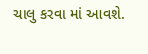ચાલુ કરવા માં આવશે.